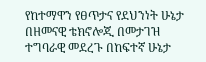የከተማዋን የፀጥታና የደህንነት ሁኔታ በዘመናዊ ቴክኖሎጂ በመታገዝ ተግባራዊ መደረጉ በከፍተኛ ሁኔታ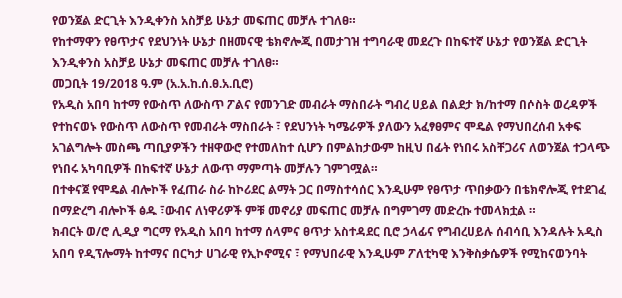የወንጀል ድርጊት እንዲቀንስ አስቻይ ሁኔታ መፍጠር መቻሉ ተገለፀ።
የከተማዋን የፀጥታና የደህንነት ሁኔታ በዘመናዊ ቴክኖሎጂ በመታገዝ ተግባራዊ መደረጉ በከፍተኛ ሁኔታ የወንጀል ድርጊት እንዲቀንስ አስቻይ ሁኔታ መፍጠር መቻሉ ተገለፀ።
መጋቢት 19/2018 ዓ.ም (አ.አ.ከ.ሰ.ፀ.አ.ቢሮ)
የአዲስ አበባ ከተማ የውስጥ ለውስጥ ፖልና የመንገድ መብራት ማስበራት ግብረ ሀይል በልደታ ክ/ከተማ በሶስት ወረዳዎች የተከናወኑ የውስጥ ለውስጥ የመብራት ማስበራት ፣ የደህንነት ካሜራዎች ያለውን አፈፃፀምና ሞዴል የማህበረሰብ አቀፍ አገልግሎት መስጫ ጣቢያዎችን ተዘዋውሮ የተመለከተ ሲሆን በምልከታውም ከዚህ በፊት የነበሩ አስቸጋሪና ለወንጀል ተጋላጭ የነበሩ አካባቢዎች በከፍተኛ ሁኔታ ለውጥ ማምጣት መቻሉን ገምገሟል።
በተቀናጀ የሞዴል ብሎኮች የፈጠራ ስራ ከኮሪደር ልማት ጋር በማስተሳሰር እንዲሁም የፀጥታ ጥበቃውን በቴክኖሎጂ የተደገፈ በማድረግ ብሎኮች ፅዱ ፣ውብና ለነዋሪዎች ምቹ መኖሪያ መፍጠር መቻሉ በግምገማ መድረኩ ተመላክቷል ።
ክብርት ወ/ሮ ሊዲያ ግርማ የአዲስ አበባ ከተማ ሰላምና ፀጥታ አስተዳደር ቢሮ ኃላፊና የግብረሀይሉ ሰብሳቢ እንዳሉት አዲስ አበባ የዲፕሎማት ከተማና በርካታ ሀገራዊ የኢኮኖሚና ፣ የማህበራዊ እንዲሁም ፖለቲካዊ እንቅስቃሴዎች የሚከናወንባት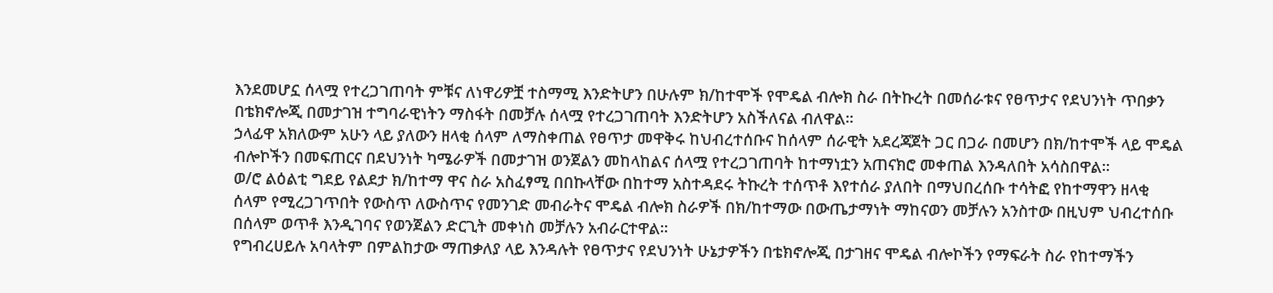እንደመሆኗ ሰላሟ የተረጋገጠባት ምቹና ለነዋሪዎቿ ተስማሚ እንድትሆን በሁሉም ክ/ከተሞች የሞዴል ብሎክ ስራ በትኩረት በመሰራቱና የፀጥታና የደህንነት ጥበቃን በቴክኖሎጂ በመታገዝ ተግባራዊነትን ማስፋት በመቻሉ ሰላሟ የተረጋገጠባት እንድትሆን አስችለናል ብለዋል።
ኃላፊዋ አክለውም አሁን ላይ ያለውን ዘላቂ ሰላም ለማስቀጠል የፀጥታ መዋቅሩ ከህብረተሰቡና ከሰላም ሰራዊት አደረጃጀት ጋር በጋራ በመሆን በክ/ከተሞች ላይ ሞዴል ብሎኮችን በመፍጠርና በደህንነት ካሜራዎች በመታገዝ ወንጀልን መከላከልና ሰላሟ የተረጋገጠባት ከተማነቷን አጠናክሮ መቀጠል እንዳለበት አሳስበዋል።
ወ/ሮ ልዕልቲ ግደይ የልደታ ክ/ከተማ ዋና ስራ አስፈፃሚ በበኩላቸው በከተማ አስተዳደሩ ትኩረት ተሰጥቶ እየተሰራ ያለበት በማህበረሰቡ ተሳትፎ የከተማዋን ዘላቂ ሰላም የሚረጋገጥበት የውስጥ ለውስጥና የመንገድ መብራትና ሞዴል ብሎክ ስራዎች በክ/ከተማው በውጤታማነት ማከናወን መቻሉን አንስተው በዚህም ህብረተሰቡ በሰላም ወጥቶ እንዲገባና የወንጀልን ድርጊት መቀነስ መቻሉን አብራርተዋል።
የግብረሀይሉ አባላትም በምልከታው ማጠቃለያ ላይ እንዳሉት የፀጥታና የደህንነት ሁኔታዎችን በቴክኖሎጂ በታገዘና ሞዴል ብሎኮችን የማፍራት ስራ የከተማችን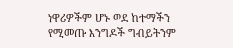ነዋሪዎችም ሆኑ ወደ ከተማችን የሚመጡ እንግዶች ግብይትንም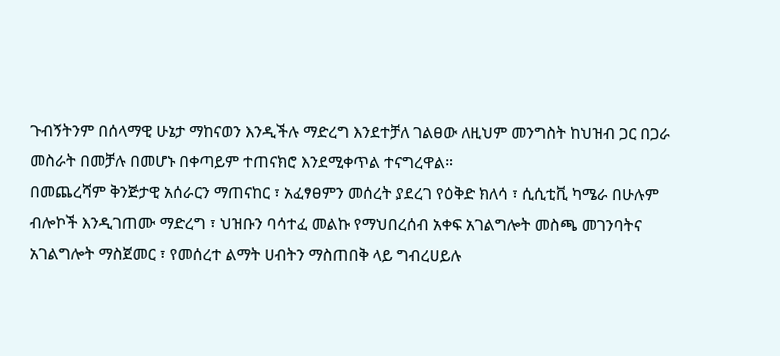ጉብኝትንም በሰላማዊ ሁኔታ ማከናወን እንዲችሉ ማድረግ እንደተቻለ ገልፀው ለዚህም መንግስት ከህዝብ ጋር በጋራ መስራት በመቻሉ በመሆኑ በቀጣይም ተጠናክሮ እንደሚቀጥል ተናግረዋል።
በመጨረሻም ቅንጅታዊ አሰራርን ማጠናከር ፣ አፈፃፀምን መሰረት ያደረገ የዕቅድ ክለሳ ፣ ሲሲቲቪ ካሜራ በሁሉም ብሎኮች እንዲገጠሙ ማድረግ ፣ ህዝቡን ባሳተፈ መልኩ የማህበረሰብ አቀፍ አገልግሎት መስጫ መገንባትና አገልግሎት ማስጀመር ፣ የመሰረተ ልማት ሀብትን ማስጠበቅ ላይ ግብረሀይሉ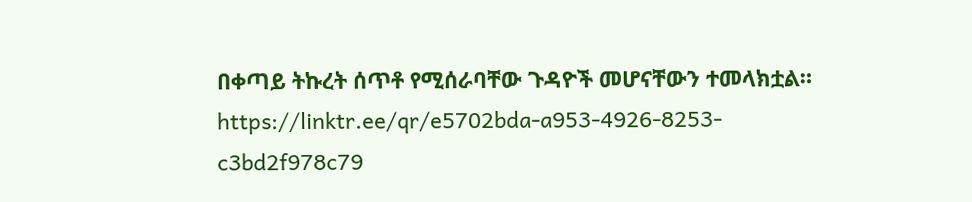በቀጣይ ትኩረት ሰጥቶ የሚሰራባቸው ጉዳዮች መሆናቸውን ተመላክቷል።
https://linktr.ee/qr/e5702bda-a953-4926-8253-c3bd2f978c79